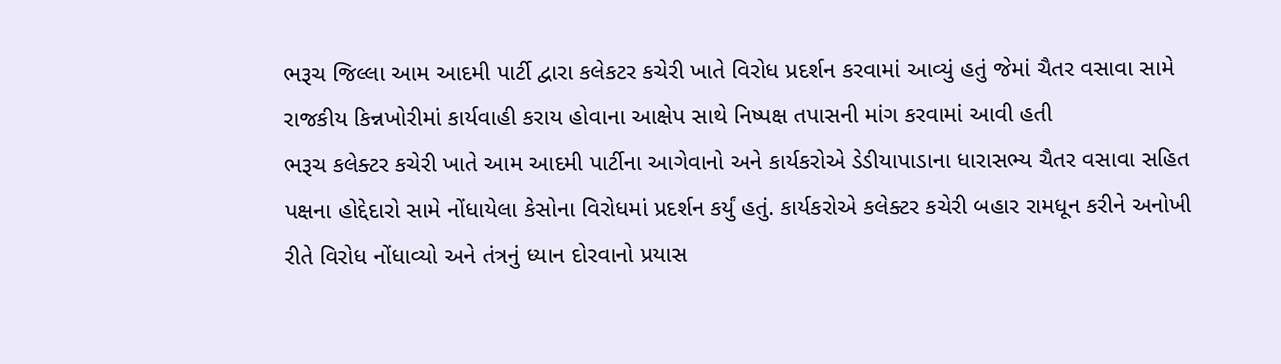ભરૂચ જિલ્લા આમ આદમી પાર્ટી દ્વારા કલેકટર કચેરી ખાતે વિરોધ પ્રદર્શન કરવામાં આવ્યું હતું જેમાં ચૈતર વસાવા સામે રાજકીય કિન્નખોરીમાં કાર્યવાહી કરાય હોવાના આક્ષેપ સાથે નિષ્પક્ષ તપાસની માંગ કરવામાં આવી હતી
ભરૂચ કલેક્ટર કચેરી ખાતે આમ આદમી પાર્ટીના આગેવાનો અને કાર્યકરોએ ડેડીયાપાડાના ધારાસભ્ય ચૈતર વસાવા સહિત પક્ષના હોદ્દેદારો સામે નોંધાયેલા કેસોના વિરોધમાં પ્રદર્શન કર્યું હતું. કાર્યકરોએ કલેક્ટર કચેરી બહાર રામધૂન કરીને અનોખી રીતે વિરોધ નોંધાવ્યો અને તંત્રનું ધ્યાન દોરવાનો પ્રયાસ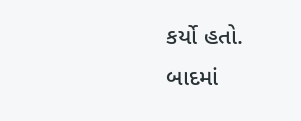કર્યો હતો.
બાદમાં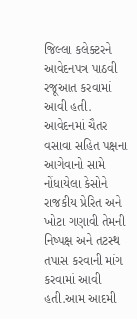જિલ્લા કલેક્ટરને આવેદનપત્ર પાઠવી રજૂઆત કરવામાં આવી હતી. આવેદનમાં ચૈતર વસાવા સહિત પક્ષના આગેવાનો સામે નોંધાયેલા કેસોને રાજકીય પ્રેરિત અને ખોટા ગણાવી તેમની નિષ્પક્ષ અને તટસ્થ તપાસ કરવાની માંગ કરવામાં આવી હતી.આમ આદમી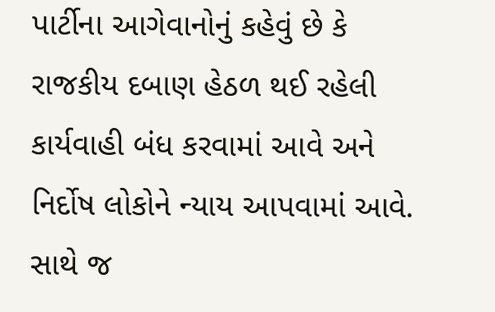પાર્ટીના આગેવાનોનું કહેવું છે કે રાજકીય દબાણ હેઠળ થઈ રહેલી કાર્યવાહી બંધ કરવામાં આવે અને નિર્દોષ લોકોને ન્યાય આપવામાં આવે. સાથે જ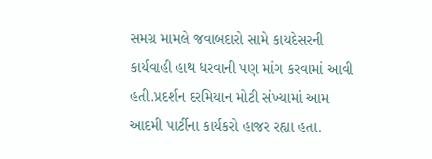સમગ્ર મામલે જવાબદારો સામે કાયદેસરની કાર્યવાહી હાથ ધરવાની પણ માંગ કરવામાં આવી હતી.પ્રદર્શન દરમિયાન મોટી સંખ્યામાં આમ આદમી પાર્ટીના કાર્યકરો હાજર રહ્યા હતા.